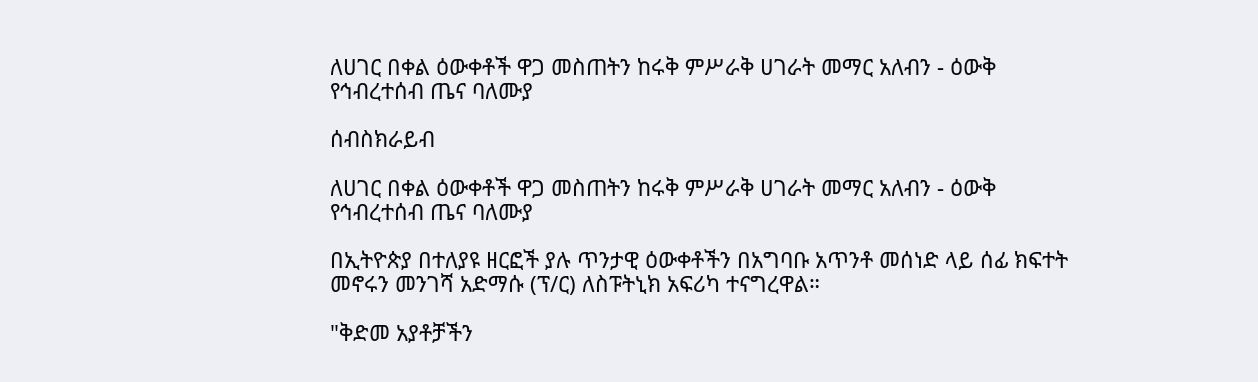ለሀገር በቀል ዕውቀቶች ዋጋ መስጠትን ከሩቅ ምሥራቅ ሀገራት መማር አለብን - ዕውቅ የኅብረተሰብ ጤና ባለሙያ

ሰብስክራይብ

ለሀገር በቀል ዕውቀቶች ዋጋ መስጠትን ከሩቅ ምሥራቅ ሀገራት መማር አለብን - ዕውቅ የኅብረተሰብ ጤና ባለሙያ

በኢትዮጵያ በተለያዩ ዘርፎች ያሉ ጥንታዊ ዕውቀቶችን በአግባቡ አጥንቶ መሰነድ ላይ ሰፊ ክፍተት መኖሩን መንገሻ አድማሱ (ፕ/ር) ለስፑትኒክ አፍሪካ ተናግረዋል።

"ቅድመ አያቶቻችን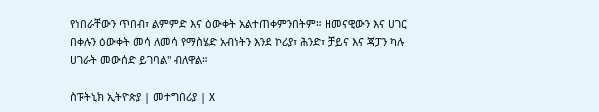የነበራቸውን ጥበብ፣ ልምምድ እና ዕውቀት አልተጠቀምንበትም። ዘመናዊውን እና ሀገር በቀሉን ዕውቀት መሳ ለመሳ የማስሄድ አብነትን እንደ ኮሪያ፣ ሕንድ፣ ቻይና እና ጃፓን ካሉ ሀገራት መውሰድ ይገባል" ብለዋል።

ስፑትኒክ ኢትዮጵያ | መተግበሪያ | X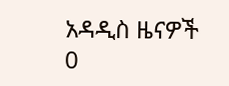አዳዲስ ዜናዎች
0